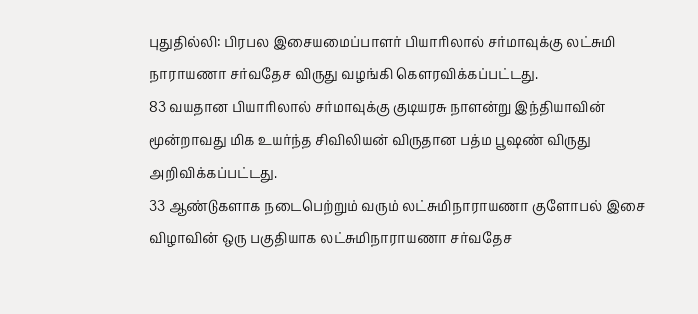புதுதில்லி: பிரபல இசையமைப்பாளர் பியாரிலால் சர்மாவுக்கு லட்சுமி நாராயணா சர்வதேச விருது வழங்கி கெளரவிக்கப்பட்டது.
83 வயதான பியாரிலால் சர்மாவுக்கு குடியரசு நாளன்று இந்தியாவின் மூன்றாவது மிக உயர்ந்த சிவிலியன் விருதான பத்ம பூஷண் விருது அறிவிக்கப்பட்டது.
33 ஆண்டுகளாக நடைபெற்றும் வரும் லட்சுமிநாராயணா குளோபல் இசை விழாவின் ஒரு பகுதியாக லட்சுமிநாராயணா சர்வதேச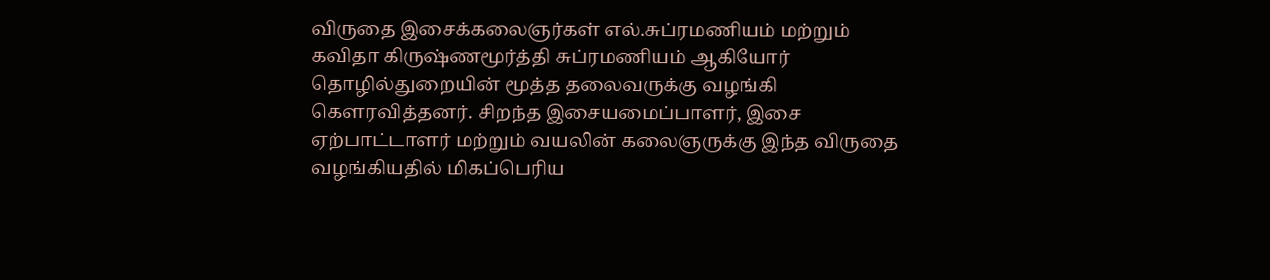விருதை இசைக்கலைஞர்கள் எல்.சுப்ரமணியம் மற்றும் கவிதா கிருஷ்ணமூர்த்தி சுப்ரமணியம் ஆகியோர் தொழில்துறையின் மூத்த தலைவருக்கு வழங்கி கெளரவித்தனர். சிறந்த இசையமைப்பாளர், இசை ஏற்பாட்டாளர் மற்றும் வயலின் கலைஞருக்கு இந்த விருதை வழங்கியதில் மிகப்பெரிய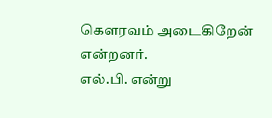கெளரவம் அடைகிறேன் என்றனர்.
எல்.பி. என்று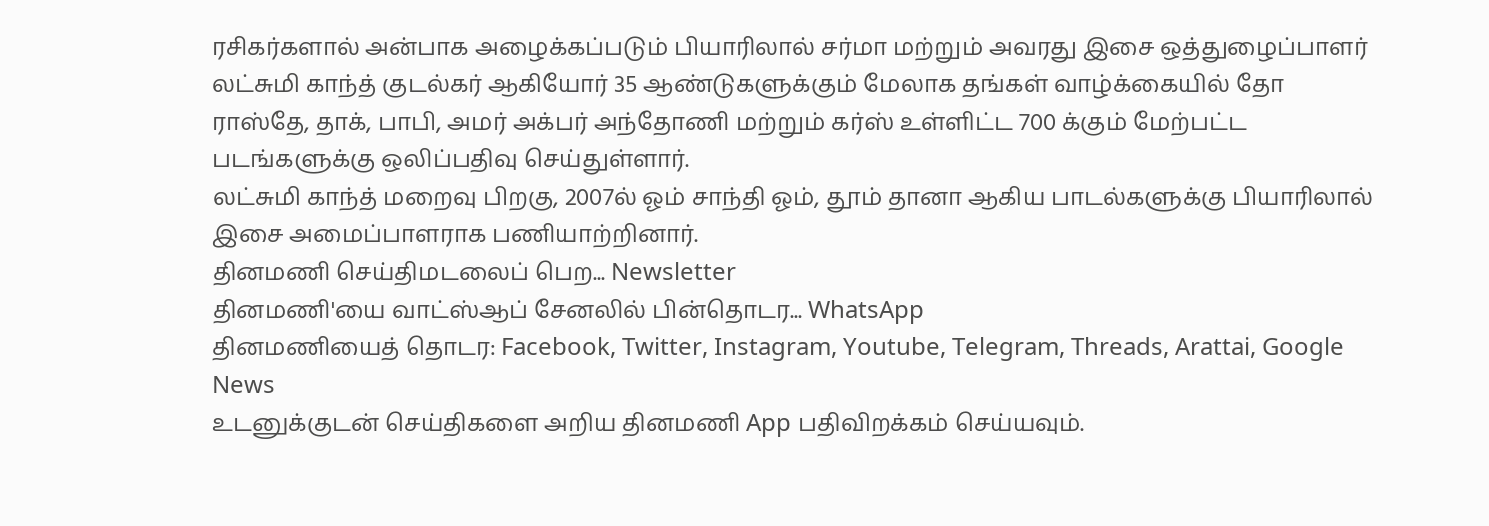ரசிகர்களால் அன்பாக அழைக்கப்படும் பியாரிலால் சர்மா மற்றும் அவரது இசை ஒத்துழைப்பாளர் லட்சுமி காந்த் குடல்கர் ஆகியோர் 35 ஆண்டுகளுக்கும் மேலாக தங்கள் வாழ்க்கையில் தோ ராஸ்தே, தாக், பாபி, அமர் அக்பர் அந்தோணி மற்றும் கர்ஸ் உள்ளிட்ட 700 க்கும் மேற்பட்ட படங்களுக்கு ஒலிப்பதிவு செய்துள்ளார்.
லட்சுமி காந்த் மறைவு பிறகு, 2007ல் ஓம் சாந்தி ஓம், தூம் தானா ஆகிய பாடல்களுக்கு பியாரிலால் இசை அமைப்பாளராக பணியாற்றினார்.
தினமணி செய்திமடலைப் பெற... Newsletter
தினமணி'யை வாட்ஸ்ஆப் சேனலில் பின்தொடர... WhatsApp
தினமணியைத் தொடர: Facebook, Twitter, Instagram, Youtube, Telegram, Threads, Arattai, Google News
உடனுக்குடன் செய்திகளை அறிய தினமணி App பதிவிறக்கம் செய்யவும்.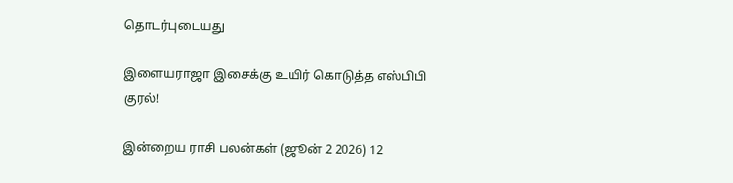தொடர்புடையது

இளையராஜா இசைக்கு உயிர் கொடுத்த எஸ்பிபி குரல்!

இன்றைய ராசி பலன்கள் (ஜூன் 2 2026) 12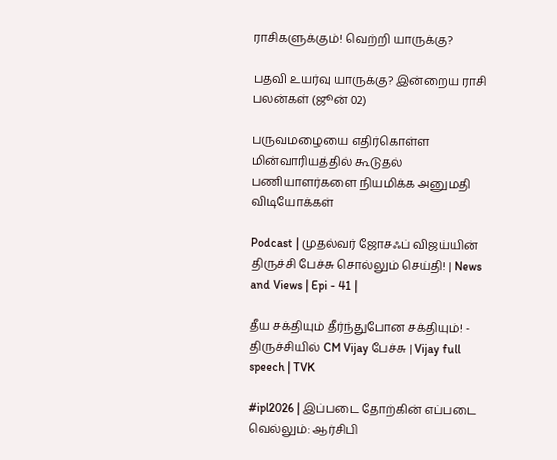ராசிகளுக்கும்! வெற்றி யாருக்கு?

பதவி உயர்வு யாருக்கு? இன்றைய ராசி பலன்கள் (ஜூன் 02)

பருவமழையை எதிர்கொள்ள மின்வாரியத்தில் கூடுதல் பணியாளர்களை நியமிக்க அனுமதி
விடியோக்கள்

Podcast | முதல்வர் ஜோசஃப் விஜய்யின் திருச்சி பேச்சு சொல்லும் செய்தி! | News and Views | Epi - 41 |

தீய சக்தியும் தீர்ந்துபோன சக்தியும்! - திருச்சியில் CM Vijay பேச்சு | Vijay full speech | TVK

#ipl2026 | இப்படை தோற்கின் எப்படை வெல்லும்: ஆர்சிபி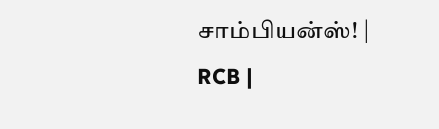சாம்பியன்ஸ்! | RCB |